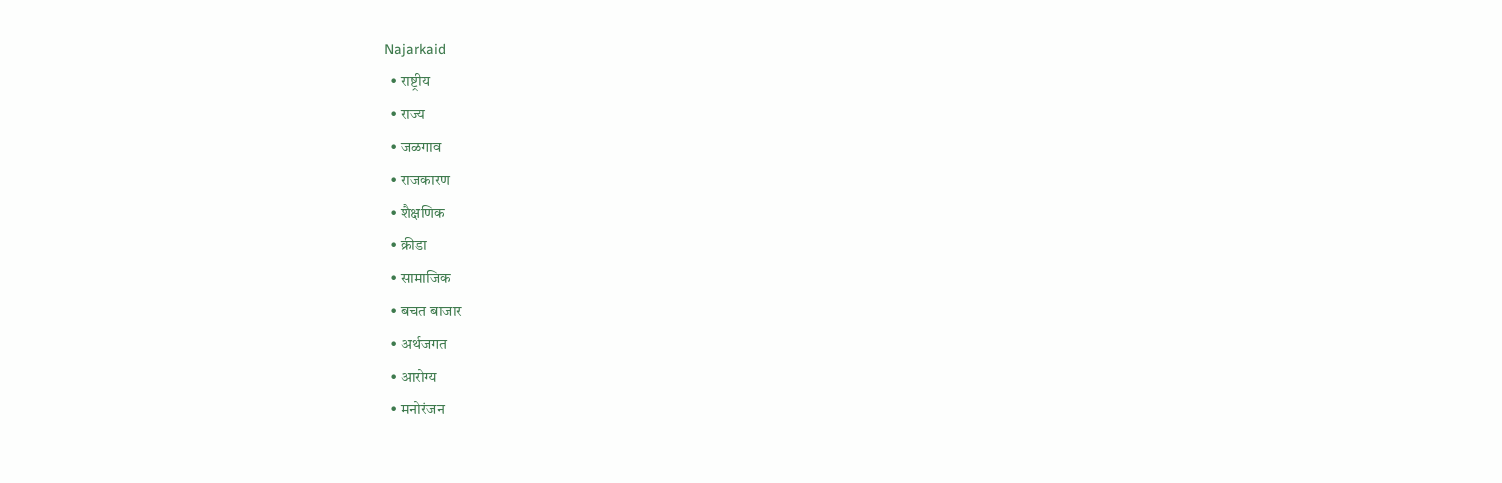Najarkaid
  • राष्ट्रीय
  • राज्य
  • जळगाव
  • राजकारण
  • शैक्षणिक
  • क्रीडा
  • सामाजिक
  • बचत बाजार
  • अर्थजगत
  • आरोग्य
  • मनोरंजन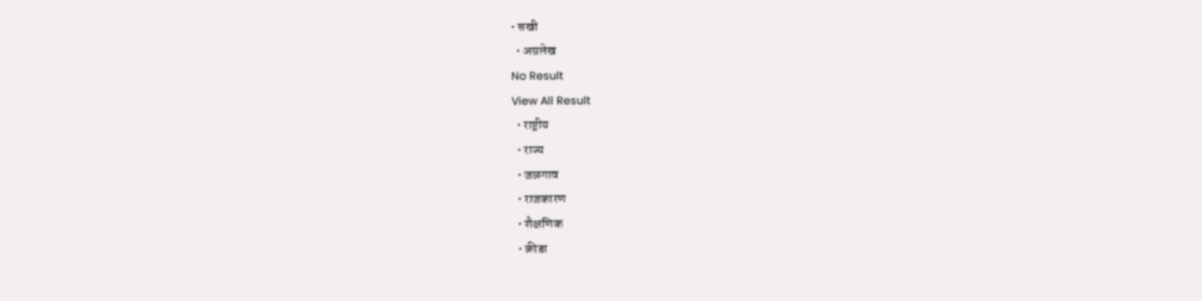• सखी
  • अग्रलेख
No Result
View All Result
  • राष्ट्रीय
  • राज्य
  • जळगाव
  • राजकारण
  • शैक्षणिक
  • क्रीडा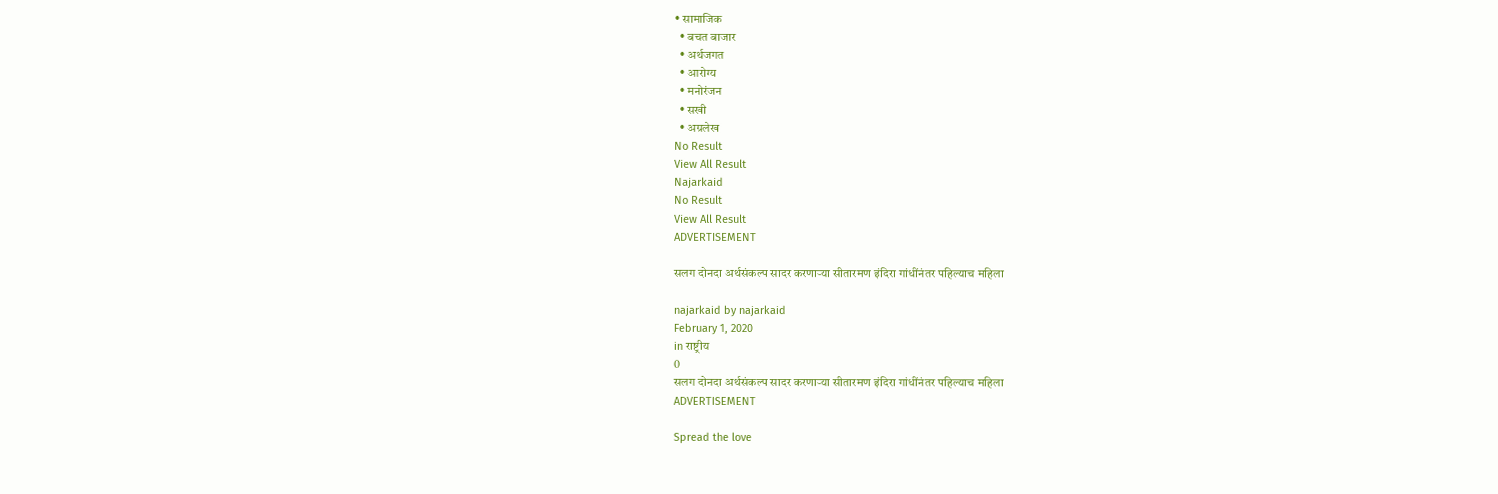• सामाजिक
  • बचत बाजार
  • अर्थजगत
  • आरोग्य
  • मनोरंजन
  • सखी
  • अग्रलेख
No Result
View All Result
Najarkaid
No Result
View All Result
ADVERTISEMENT

सलग दोनदा अर्थसंकल्प सादर करणाऱ्या सीतारमण इंदिरा गांधींनंतर पहिल्याच महिला

najarkaid by najarkaid
February 1, 2020
in राष्ट्रीय
0
सलग दोनदा अर्थसंकल्प सादर करणाऱ्या सीतारमण इंदिरा गांधींनंतर पहिल्याच महिला
ADVERTISEMENT

Spread the love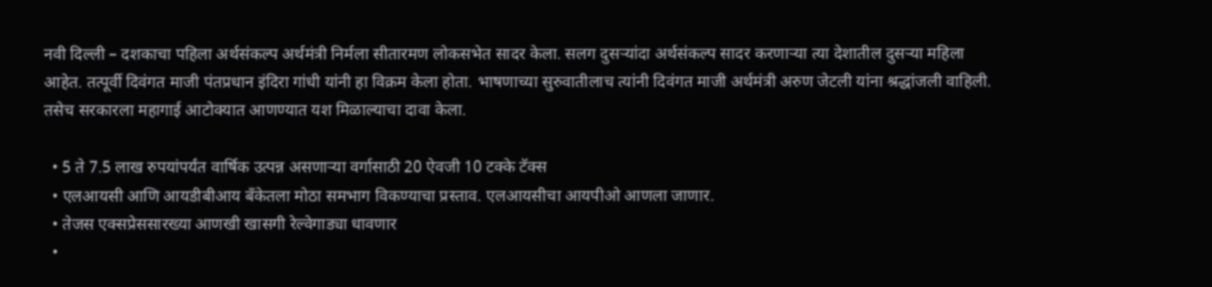नवी दिल्ली – दशकाचा पहिला अर्थसंकल्प अर्थमंत्री निर्मला सीतारमण लोकसभेत सादर केला. सलग दुसऱ्यांदा अर्थसंकल्प सादर करणाऱ्या त्या देशातील दुसऱ्या महिला आहेत. तत्पूर्वी दिवंगत माजी पंतप्रधान इंदिरा गांधी यांनी हा विक्रम केला होता. भाषणाच्या सुरुवातीलाच त्यांनी दिवंगत माजी अर्थमंत्री अरुण जेटली यांना श्रद्धांजली वाहिली. तसेच सरकारला महागाई आटोक्यात आणण्यात यश मिळाल्याचा दावा केला.

  • 5 ते 7.5 लाख रुपयांपर्यंत वार्षिक उत्पन्न असणाऱ्या वर्गासाठी 20 ऐवजी 10 टक्के टॅक्स
  • एलआयसी आणि आयडीबीआय बँकेतला मोठा समभाग विकण्याचा प्रस्ताव. एलआयसीचा आयपीओ आणला जाणार.
  • तेजस एक्सप्रेससारख्या आणखी खासगी रेल्वेगाड्या धावणार
  •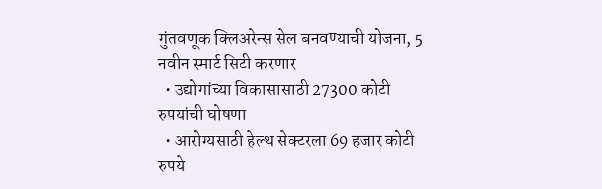गुंतवणूक क्लिअरेन्स सेल बनवण्याची योजना, 5 नवीन स्मार्ट सिटी करणार
  • उद्योगांच्या विकासासाठी 27300 कोटी रुपयांची घोषणा
  • आरोग्यसाठी हेल्थ सेक्टरला 69 हजार कोटी रुपये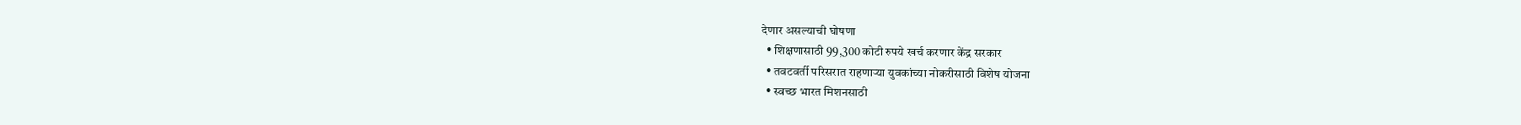देणार असल्याची घोषणा
  • शिक्षणासाठी 99,300 कोटी रुपये खर्च करणार केंद्र सरकार
  • तवटवर्ती परिसरात राहणाऱ्या युवकांच्या नोकरीसाठी विशेष योजना
  • स्वच्छ भारत मिशनसाठी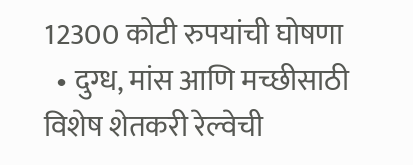12300 कोटी रुपयांची घोषणा
  • दुग्ध, मांस आणि मच्छीसाठी विशेष शेतकरी रेल्वेची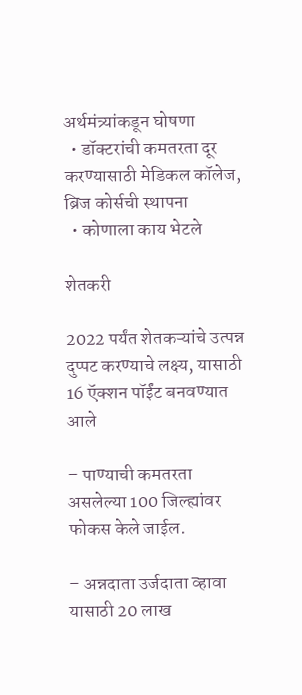अर्थमंत्र्यांकडून घोषणा
  • डॉक्टरांची कमतरता दूर करण्यासाठी मेडिकल कॉलेज, ब्रिज कोर्सची स्थापना
  • कोणाला काय भेटले

शेतकरी

2022 पर्यंत शेतकऱ्यांचे उत्पन्न दुप्पट करण्याचे लक्ष्य, यासाठी 16 ऍक्शन पॉईंट बनवण्यात आले

– पाण्याची कमतरता असलेल्या 100 जिल्ह्यांवर फोकस केले जाईल.

– अन्नदाता उर्जदाता व्हावा यासाठी 20 लाख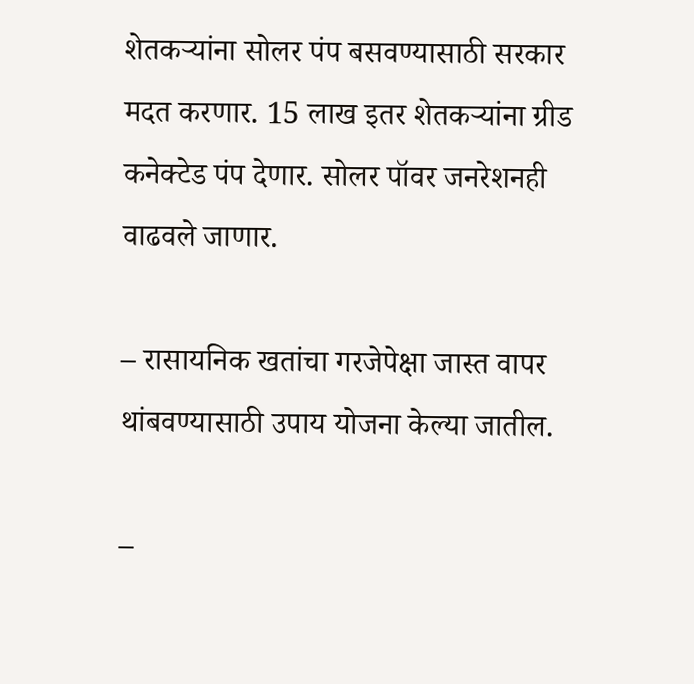शेतकऱ्यांना सोलर पंप बसवण्यासाठी सरकार मदत करणार. 15 लाख इतर शेतकऱ्यांना ग्रीड कनेक्टेड पंप देणार. सोलर पॉवर जनरेशनही वाढवले जाणार.

– रासायनिक खतांचा गरजेपेक्षा जास्त वापर थांबवण्यासाठी उपाय योजना केल्या जातील.

–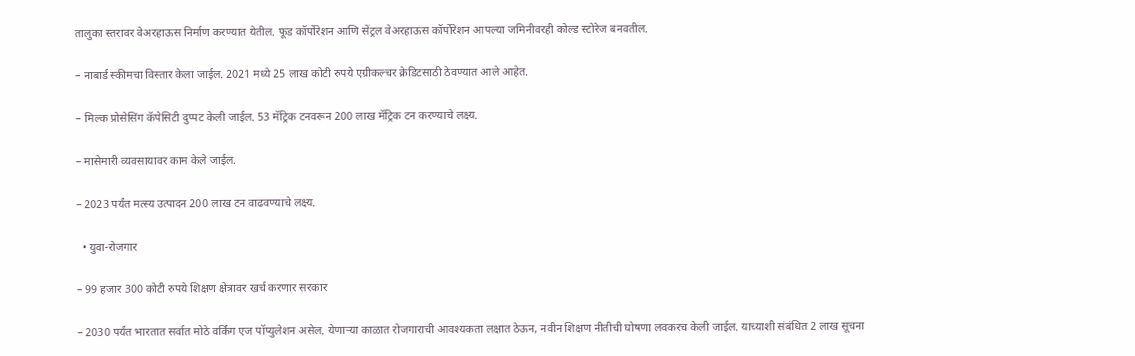तालुका स्तरावर वेअरहाऊस निर्माण करण्यात येतील. फूड कॉर्पोरेशन आणि सेंट्रल वेअरहाऊस कॉर्पोरेशन आपल्या जमिनीवरही कोल्ड स्टोरेज बनवतील.

– नाबार्ड स्कीमचा विस्तार केला जाईल. 2021 मध्ये 25 लाख कोटी रुपये एग्रीकल्चर क्रेडिटसाठी ठेवण्यात आले आहेत.

– मिल्क प्रोसेसिंग कॅपेसिटी दुप्पट केली जाईल. 53 मॅट्रिक टनवरून 200 लाख मॅट्रिक टन करण्याचे लक्ष्य.

– मासेमारी व्यवसायावर काम केले जाईल.

– 2023 पर्यंत मत्स्य उत्पादन 200 लाख टन वाढवण्याचे लक्ष्य.

  • युवा-रोजगार

– 99 हजार 300 कोटी रुपये शिक्षण क्षेत्रावर खर्च करणार सरकार

– 2030 पर्यंत भारतात सर्वात मोठे वर्किंग एज पॉप्युलेशन असेल. येणाऱ्या काळात रोजगाराची आवश्यकता लक्षात ठेऊन, नवीन शिक्षण नीतीची घोषणा लवकरच केली जाईल. याच्याशी संबंधित 2 लाख सूचना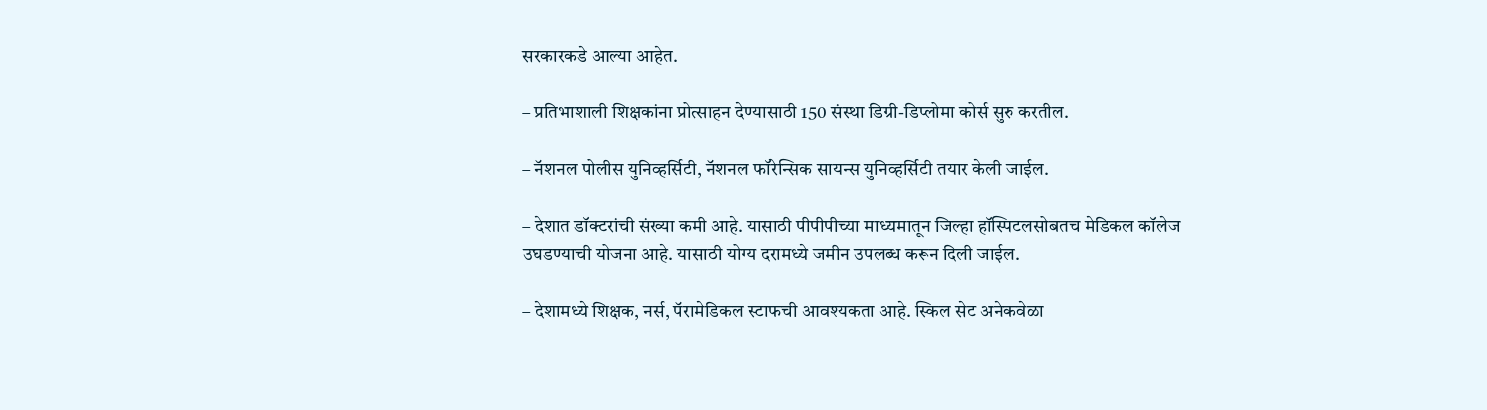सरकारकडे आल्या आहेत.

– प्रतिभाशाली शिक्षकांना प्रोत्साहन देण्यासाठी 150 संस्था डिग्री-डिप्लोमा कोर्स सुरु करतील.

– नॅशनल पोलीस युनिव्हर्सिटी, नॅशनल फॉरेन्सिक सायन्स युनिव्हर्सिटी तयार केली जाईल.

– देशात डॉक्टरांची संख्या कमी आहे. यासाठी पीपीपीच्या माध्यमातून जिल्हा हॉस्पिटलसोबतच मेडिकल कॉलेज उघडण्याची योजना आहे. यासाठी योग्य दरामध्ये जमीन उपलब्ध करून दिली जाईल.

– देशामध्ये शिक्षक, नर्स, पॅरामेडिकल स्टाफची आवश्यकता आहे. स्किल सेट अनेकवेळा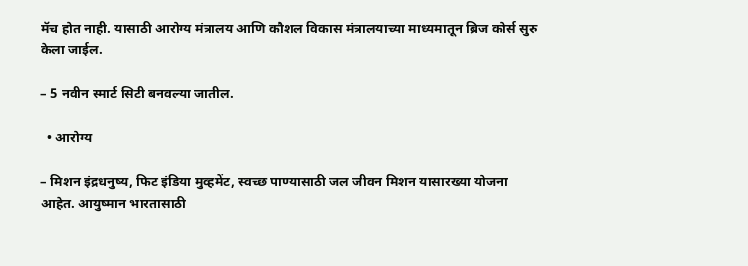मॅच होत नाही. यासाठी आरोग्य मंत्रालय आणि कौशल विकास मंत्रालयाच्या माध्यमातून ब्रिज कोर्स सुरु केला जाईल.

– 5 नवीन स्मार्ट सिटी बनवल्या जातील.

  • आरोग्य

– मिशन इंद्रधनुष्य, फिट इंडिया मुव्हमेंट, स्वच्छ पाण्यासाठी जल जीवन मिशन यासारख्या योजना आहेत. आयुष्मान भारतासाठी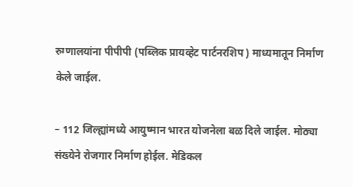रुग्णालयांना पीपीपी (पब्लिक प्रायव्हेट पार्टनरशिप) माध्यमातून निर्माण केले जाईल.

– 112 जिल्ह्यांमध्ये आयुष्मान भारत योजनेला बळ दिले जाईल. मोठ्या संख्येने रोजगार निर्माण होईल. मेडिकल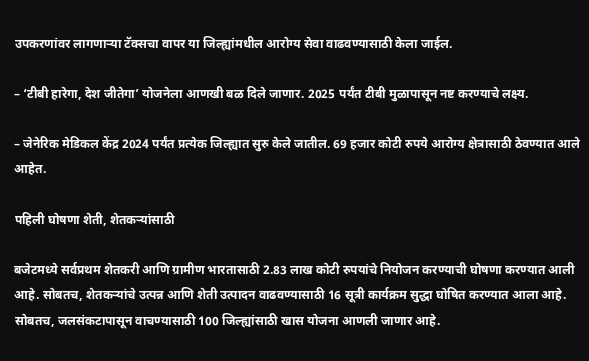उपकरणांवर लागणाऱ्या टॅक्सचा वापर या जिल्ह्यांमधील आरोग्य सेवा वाढवण्यासाठी केला जाईल.

– ‘टीबी हारेगा, देश जीतेगा’ योजनेला आणखी बळ दिले जाणार. 2025 पर्यंत टीबी मुळापासून नष्ट करण्याचे लक्ष्य.

– जेनेरिक मेडिकल केंद्र 2024 पर्यंत प्रत्येक जिल्ह्यात सुरु केले जातील. 69 हजार कोटी रुपये आरोग्य क्षेत्रासाठी ठेवण्यात आले आहेत.

पहिली घोषणा शेती, शेतकऱ्यांसाठी

बजेटमध्ये सर्वप्रथम शेतकरी आणि ग्रामीण भारतासाठी 2.83 लाख कोटी रुपयांचे नियोजन करण्याची घोषणा करण्यात आली आहे. सोबतच, शेतकऱ्यांचे उत्पन्न आणि शेती उत्पादन वाढवण्यासाठी 16 सूत्री कार्यक्रम सुद्धा घोषित करण्यात आला आहे. सोबतच, जलसंकटापासून वाचण्यासाठी 100 जिल्ह्यांसाठी खास योजना आणली जाणार आहे.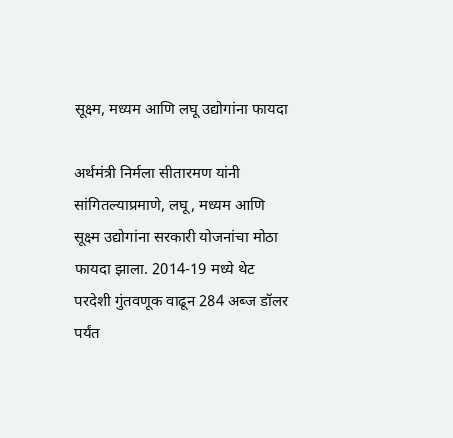सूक्ष्म, मध्यम आणि लघू उद्योगांना फायदा

अर्थमंत्री निर्मला सीतारमण यांनी सांगितल्याप्रमाणे, लघू, मध्यम आणि सूक्ष्म उद्योगांना सरकारी योजनांचा मोठा फायदा झाला. 2014-19 मध्ये थेट परदेशी गुंतवणूक वाढून 284 अब्ज डॉलर पर्यंत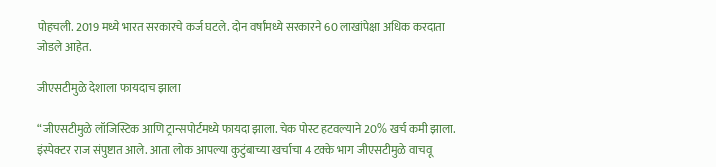पोहचली. 2019 मध्ये भारत सरकारचे कर्ज घटले. दोन वर्षांमध्ये सरकारने 60 लाखांपेक्षा अधिक करदाता जोडले आहेत.

जीएसटीमुळे देशाला फायदाच झाला

“जीएसटीमुळे लॉजिस्टिक आणि ट्रान्सपोर्टमध्ये फायदा झाला. चेक पोस्ट हटवल्याने 20% खर्च कमी झाला. इंस्पेक्टर राज संपुष्टात आले. आता लोक आपल्या कुटुंबाच्या खर्चाचा 4 टक्के भाग जीएसटीमुळे वाचवू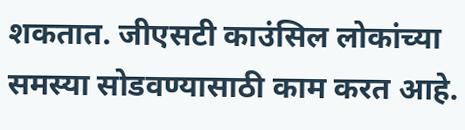शकतात. जीएसटी काउंसिल लोकांच्या समस्या सोडवण्यासाठी काम करत आहे.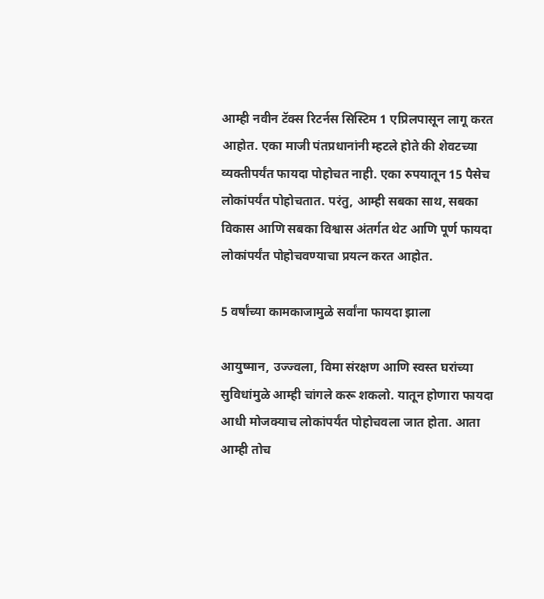आम्ही नवीन टॅक्स रिटर्नस सिस्टिम 1 एप्रिलपासून लागू करत आहोत. एका माजी पंतप्रधानांनी म्हटले होते की शेवटच्या व्यक्तीपर्यंत फायदा पोहोचत नाही. एका रुपयातून 15 पैसेच लोकांपर्यंत पोहोचतात. परंतु, आम्ही सबका साथ, सबका विकास आणि सबका विश्वास अंतर्गत थेट आणि पूर्ण फायदा लोकांपर्यंत पोहोचवण्याचा प्रयत्न करत आहोत.

5 वर्षांच्या कामकाजामुळे सर्वांना फायदा झाला

आयुष्मान, उज्ज्वला, विमा संरक्षण आणि स्वस्त घरांच्या सुविधांमुळे आम्ही चांगले करू शकलो. यातून होणारा फायदा आधी मोजक्याच लोकांपर्यंत पोहोचवला जात होता. आता आम्ही तोच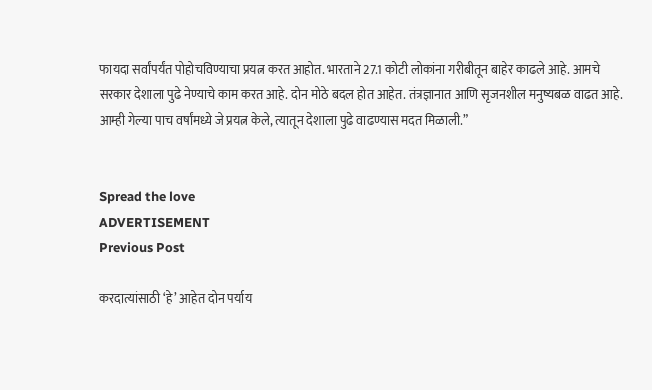फायदा सर्वांपर्यंत पोहोचविण्याचा प्रयत्न करत आहोत. भारताने 27.1 कोटी लोकांना गरीबीतून बाहेर काढले आहे. आमचे सरकार देशाला पुढे नेण्याचे काम करत आहे. दोन मोठे बदल होत आहेत. तंत्रज्ञानात आणि सृजनशील मनुष्यबळ वाढत आहे. आम्ही गेल्या पाच वर्षांमध्ये जे प्रयत्न केले, त्यातून देशाला पुढे वाढण्यास मदत मिळाली.”


Spread the love
ADVERTISEMENT
Previous Post

करदात्यांसाठी ‘हे’ आहेत दोन पर्याय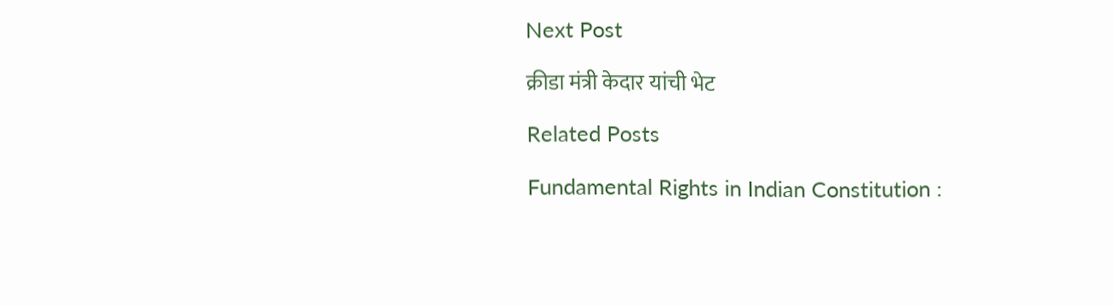Next Post

क्रीडा मंत्री केदार यांची भेट

Related Posts

Fundamental Rights in Indian Constitution :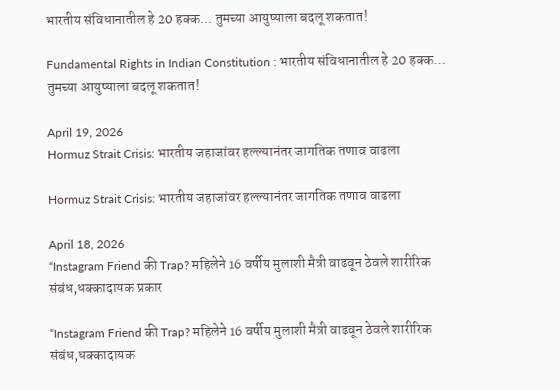भारतीय संविधानातील हे 20 हक्क… तुमच्या आयुष्याला बदलू शकतात!

Fundamental Rights in Indian Constitution : भारतीय संविधानातील हे 20 हक्क… तुमच्या आयुष्याला बदलू शकतात!

April 19, 2026
Hormuz Strait Crisis: भारतीय जहाजांवर हल्ल्यानंतर जागतिक तणाव वाढला

Hormuz Strait Crisis: भारतीय जहाजांवर हल्ल्यानंतर जागतिक तणाव वाढला

April 18, 2026
“Instagram Friend की Trap? महिलेने 16 वर्षीय मुलाशी मैत्री वाढवून ठेवले शारीरिक संबंध,धक्कादायक प्रकार

“Instagram Friend की Trap? महिलेने 16 वर्षीय मुलाशी मैत्री वाढवून ठेवले शारीरिक संबंध,धक्कादायक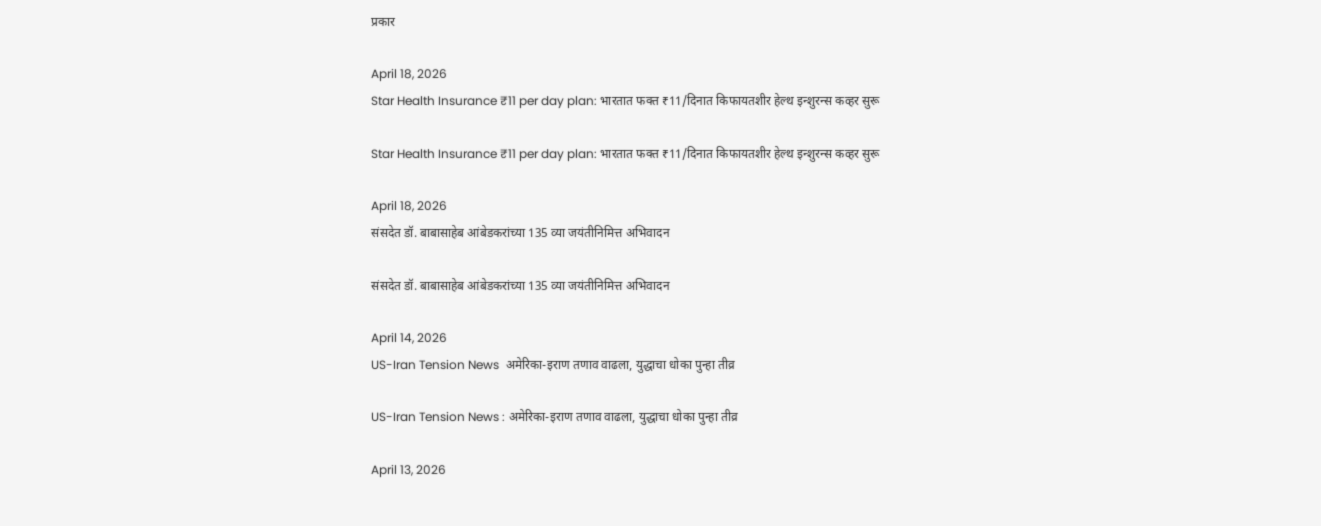प्रकार

April 18, 2026
Star Health Insurance ₹11 per day plan: भारतात फक्त ₹11/दिनात किफायतशीर हेल्थ इन्शुरन्स कव्हर सुरू

Star Health Insurance ₹11 per day plan: भारतात फक्त ₹11/दिनात किफायतशीर हेल्थ इन्शुरन्स कव्हर सुरू

April 18, 2026
संसदेत डॉ. बाबासाहेब आंबेडकरांच्या 135 व्या जयंतीनिमित्त अभिवादन

संसदेत डॉ. बाबासाहेब आंबेडकरांच्या 135 व्या जयंतीनिमित्त अभिवादन

April 14, 2026
US-Iran Tension News  अमेरिका-इराण तणाव वाढला, युद्धाचा धोका पुन्हा तीव्र

US-Iran Tension News : अमेरिका-इराण तणाव वाढला, युद्धाचा धोका पुन्हा तीव्र

April 13, 2026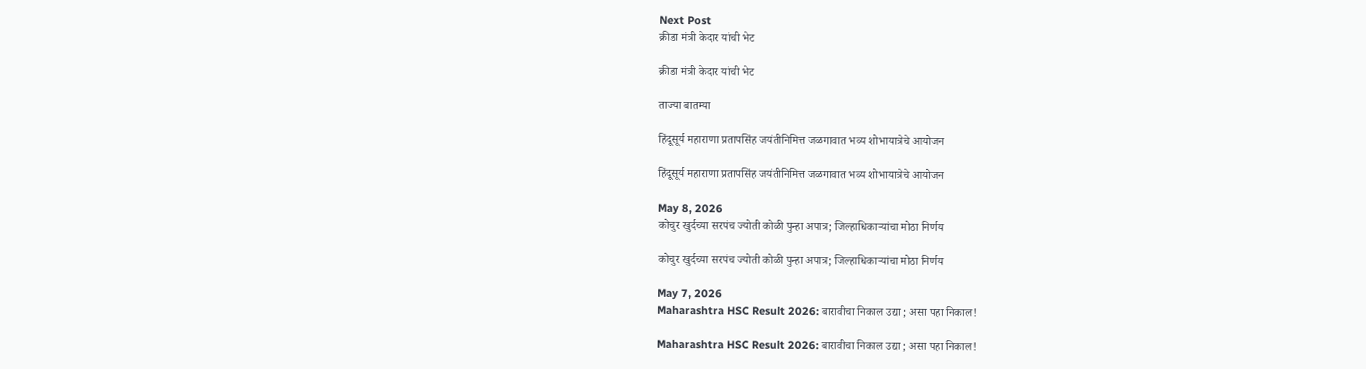Next Post
क्रीडा मंत्री केदार यांची भेट

क्रीडा मंत्री केदार यांची भेट

ताज्या बातम्या

हिंदूसूर्य महाराणा प्रतापसिंह जयंतीनिमित्त जळगावात भव्य शोभायात्रेचे आयोजन

हिंदूसूर्य महाराणा प्रतापसिंह जयंतीनिमित्त जळगावात भव्य शोभायात्रेचे आयोजन

May 8, 2026
कोचुर खुर्दच्या सरपंच ज्योती कोळी पुन्हा अपात्र; जिल्हाधिकाऱ्यांचा मोठा निर्णय

कोचुर खुर्दच्या सरपंच ज्योती कोळी पुन्हा अपात्र; जिल्हाधिकाऱ्यांचा मोठा निर्णय

May 7, 2026
Maharashtra HSC Result 2026: बारावीचा निकाल उद्या ; असा पहा निकाल!

Maharashtra HSC Result 2026: बारावीचा निकाल उद्या ; असा पहा निकाल!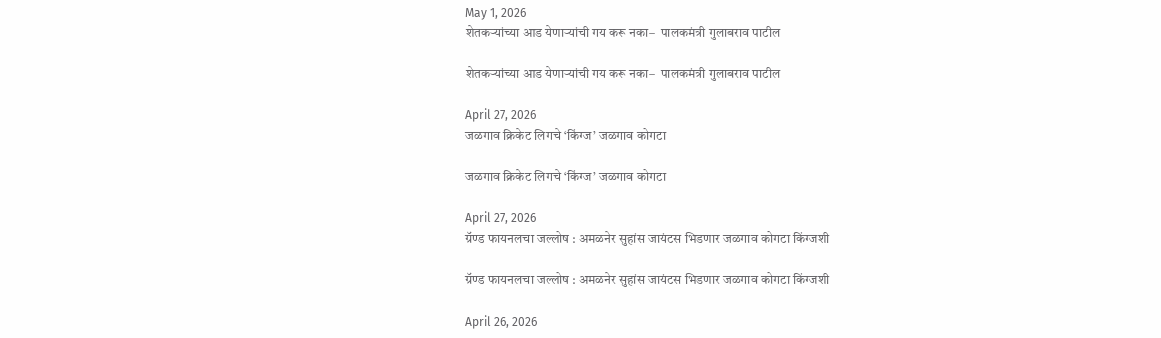May 1, 2026
शेतकऱ्यांच्या आड येणाऱ्यांची गय करू नका–  पालकमंत्री गुलाबराव पाटील

शेतकऱ्यांच्या आड येणाऱ्यांची गय करू नका–  पालकमंत्री गुलाबराव पाटील

April 27, 2026
जळगाव क्रिकेट लिगचे ‘किंग्ज’ जळगाव कोगटा

जळगाव क्रिकेट लिगचे ‘किंग्ज’ जळगाव कोगटा

April 27, 2026
ग्रॅण्ड फायनलचा जल्लोष : अमळनेर सुहांस जायंटस भिडणार जळगाव कोगटा किंग्जशी

ग्रॅण्ड फायनलचा जल्लोष : अमळनेर सुहांस जायंटस भिडणार जळगाव कोगटा किंग्जशी

April 26, 2026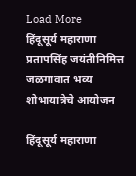Load More
हिंदूसूर्य महाराणा प्रतापसिंह जयंतीनिमित्त जळगावात भव्य शोभायात्रेचे आयोजन

हिंदूसूर्य महाराणा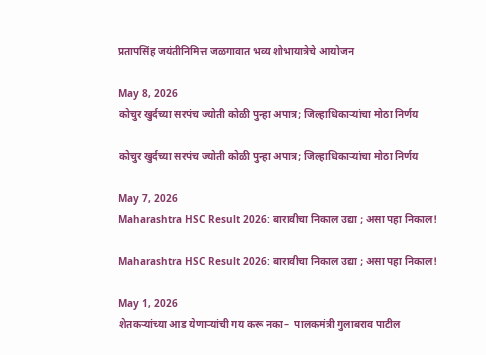प्रतापसिंह जयंतीनिमित्त जळगावात भव्य शोभायात्रेचे आयोजन

May 8, 2026
कोचुर खुर्दच्या सरपंच ज्योती कोळी पुन्हा अपात्र; जिल्हाधिकाऱ्यांचा मोठा निर्णय

कोचुर खुर्दच्या सरपंच ज्योती कोळी पुन्हा अपात्र; जिल्हाधिकाऱ्यांचा मोठा निर्णय

May 7, 2026
Maharashtra HSC Result 2026: बारावीचा निकाल उद्या ; असा पहा निकाल!

Maharashtra HSC Result 2026: बारावीचा निकाल उद्या ; असा पहा निकाल!

May 1, 2026
शेतकऱ्यांच्या आड येणाऱ्यांची गय करू नका–  पालकमंत्री गुलाबराव पाटील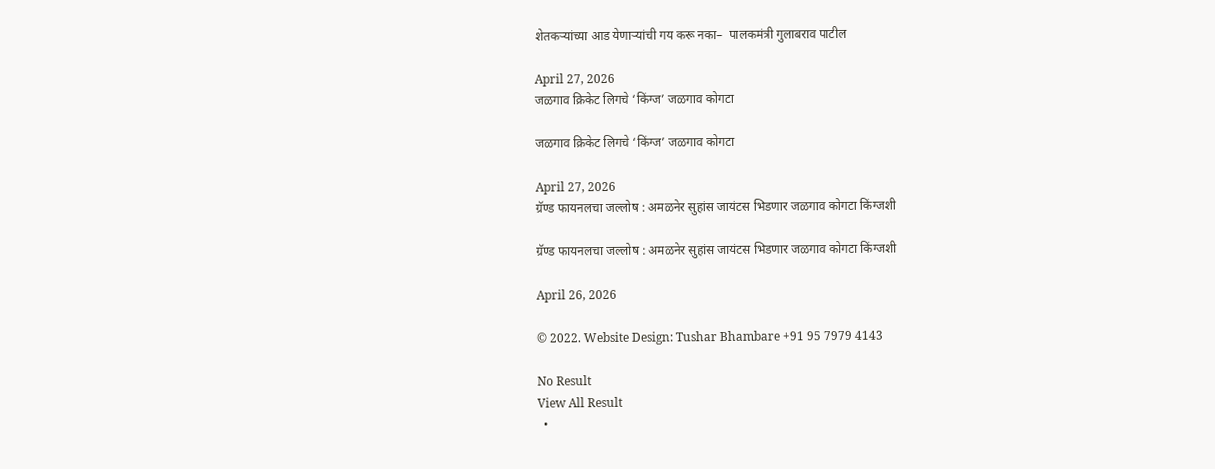शेतकऱ्यांच्या आड येणाऱ्यांची गय करू नका–  पालकमंत्री गुलाबराव पाटील

April 27, 2026
जळगाव क्रिकेट लिगचे ‘किंग्ज’ जळगाव कोगटा

जळगाव क्रिकेट लिगचे ‘किंग्ज’ जळगाव कोगटा

April 27, 2026
ग्रॅण्ड फायनलचा जल्लोष : अमळनेर सुहांस जायंटस भिडणार जळगाव कोगटा किंग्जशी

ग्रॅण्ड फायनलचा जल्लोष : अमळनेर सुहांस जायंटस भिडणार जळगाव कोगटा किंग्जशी

April 26, 2026

© 2022. Website Design: Tushar Bhambare +91 95 7979 4143

No Result
View All Result
  •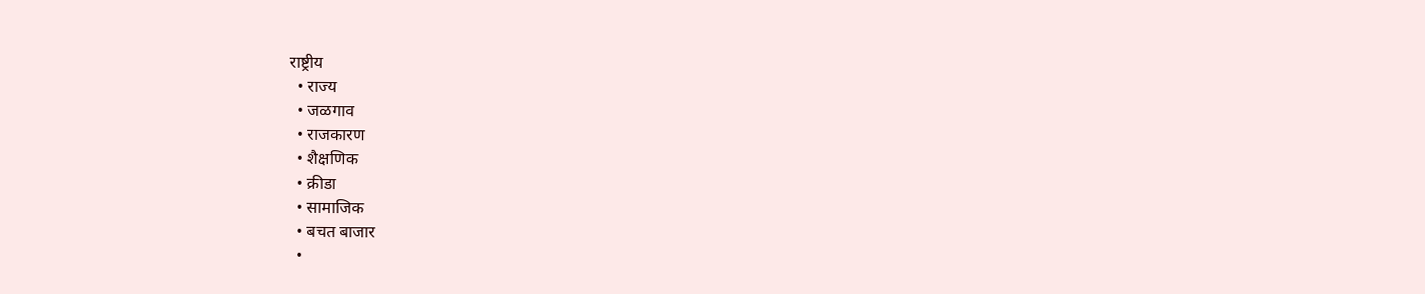राष्ट्रीय
  • राज्य
  • जळगाव
  • राजकारण
  • शैक्षणिक
  • क्रीडा
  • सामाजिक
  • बचत बाजार
  •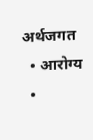अर्थजगत
  • आरोग्य
  •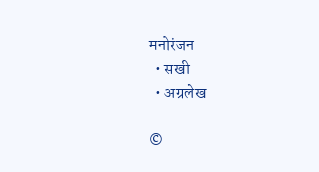मनोरंजन
  • सखी
  • अग्रलेख

©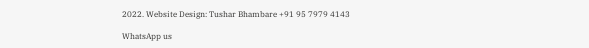2022. Website Design: Tushar Bhambare +91 95 7979 4143

WhatsApp us